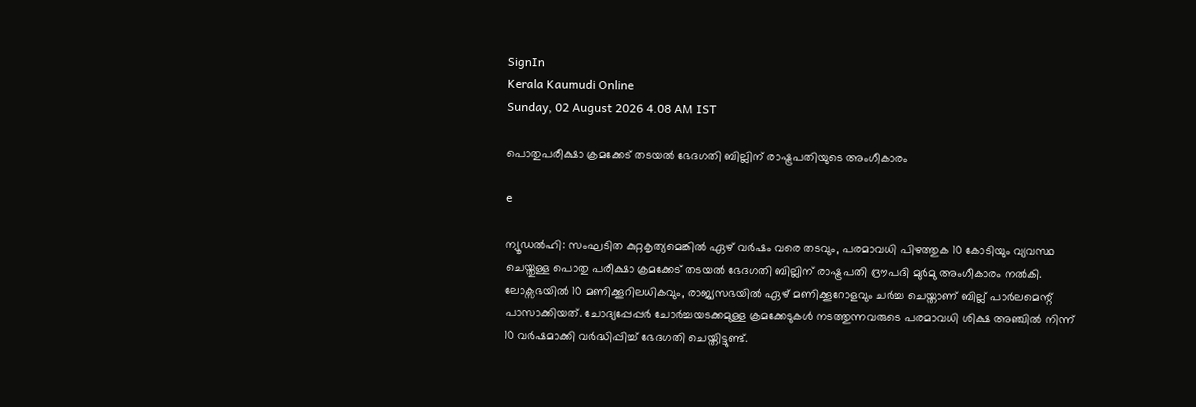SignIn
Kerala Kaumudi Online
Sunday, 02 August 2026 4.08 AM IST

പൊതുപരീക്ഷാ ക്രമക്കേട് തടയൽ ഭേദഗതി ബില്ലിന് രാഷ്ട്രപതിയുടെ അംഗീകാരം

e

ന്യൂഡൽഹി: സംഘടിത കുറ്റകൃത്യമെങ്കിൽ ഏഴ് വർഷം വരെ തടവും, പരമാവധി പിഴത്തുക 10 കോടിയും വ്യവസ്ഥ ചെയ്തുള്ള പൊതു പരീക്ഷാ ക്രമക്കേട് തടയൽ ഭേദഗതി ബില്ലിന് രാഷ്ട്രപതി ദ്രൗപദി മുർമു അംഗീകാരം നൽകി. ലോക്സഭയിൽ 10 മണിക്കൂറിലധികവും, രാജ്യസഭയിൽ ഏഴ് മണിക്കൂറോളവും ചർച്ച ചെയ്താണ് ബില്ല് പാർലമെന്റ് പാസാക്കിയത്. ചോദ്യപ്പേപ്പർ ചോർച്ചയടക്കമുള്ള ക്രമക്കേടുകൾ നടത്തുന്നവരുടെ പരമാവധി ശിക്ഷ അഞ്ചിൽ നിന്ന് 10 വർഷമാക്കി വർദ്ധിപ്പിച്ച് ഭേദഗതി ചെയ്തിട്ടുണ്ട്.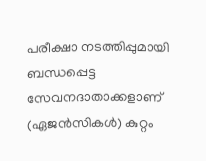പരീക്ഷാ നടത്തിപ്പുമായി ബന്ധപ്പെട്ട സേവനദാതാക്കളാണ് (ഏജൻസികൾ) കുറ്റം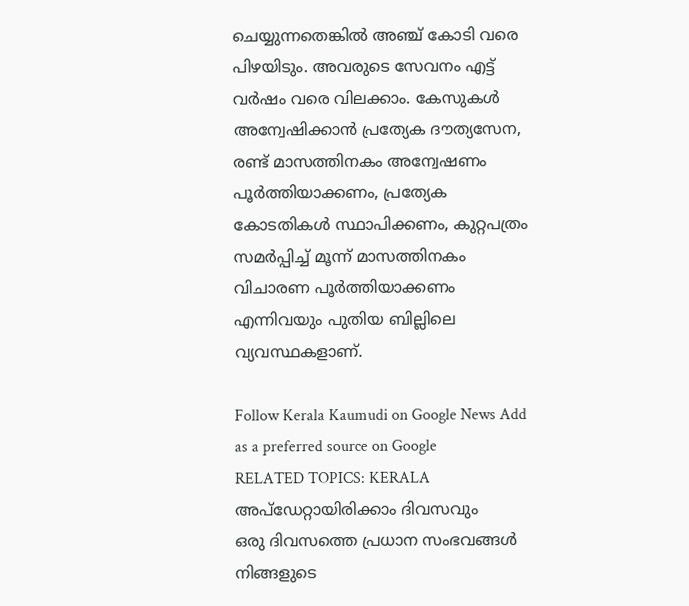ചെയ്യുന്നതെങ്കിൽ അഞ്ച് കോടി വരെ പിഴയിടും. അവരുടെ സേവനം എട്ട് വർഷം വരെ വിലക്കാം. കേസുകൾ അന്വേഷിക്കാൻ പ്രത്യേക ദൗത്യസേന, രണ്ട് മാസത്തിനകം അന്വേഷണം പൂർത്തിയാക്കണം, പ്രത്യേക കോടതികൾ സ്ഥാപിക്കണം, കുറ്റപത്രം സമർപ്പിച്ച് മൂന്ന് മാസത്തിനകം വിചാരണ പൂർത്തിയാക്കണം എന്നിവയും പുതിയ ബില്ലിലെ വ്യവസ്ഥകളാണ്.

Follow Kerala Kaumudi on Google News Add as a preferred source on Google
RELATED TOPICS: KERALA
അപ്ഡേറ്റായിരിക്കാം ദിവസവും
ഒരു ദിവസത്തെ പ്രധാന സംഭവങ്ങൾ നിങ്ങളുടെ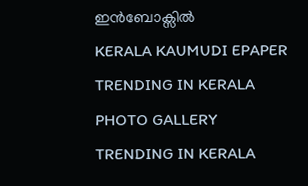ഇൻബോക്സിൽ
KERALA KAUMUDI EPAPER
TRENDING IN KERALA
PHOTO GALLERY
TRENDING IN KERALA